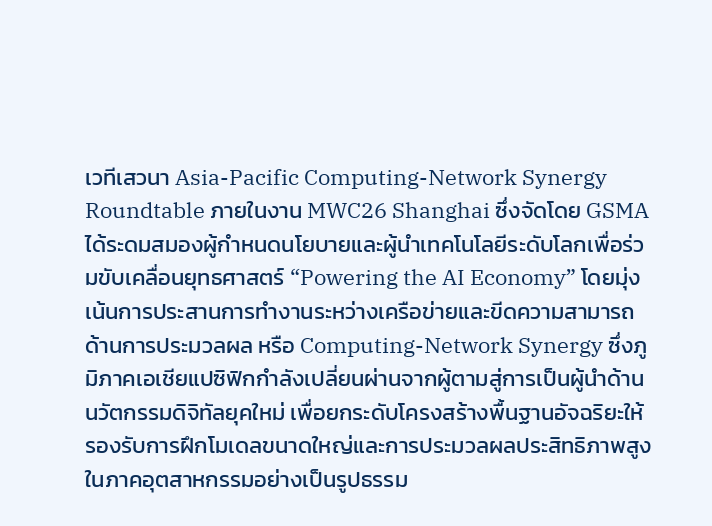เวทีเสวนา Asia-Pacific Computing-Network Synergy Roundtable ภายในงาน MWC26 Shanghai ซึ่งจัดโดย GSMA ได้ระดมสมองผู้กำหนดนโยบายและผู้นำเทคโนโลยีระดับโลกเพื่อร่วมขับเคลื่อนยุทธศาสตร์ “Powering the AI Economy” โดยมุ่งเน้นการประสานการทำงานระหว่างเครือข่ายและขีดความสามารถด้านการประมวลผล หรือ Computing-Network Synergy ซึ่งภูมิภาคเอเชียแปซิฟิกกำลังเปลี่ยนผ่านจากผู้ตามสู่การเป็นผู้นำด้านนวัตกรรมดิจิทัลยุคใหม่ เพื่อยกระดับโครงสร้างพื้นฐานอัจฉริยะให้รองรับการฝึกโมเดลขนาดใหญ่และการประมวลผลประสิทธิภาพสูงในภาคอุตสาหกรรมอย่างเป็นรูปธรรม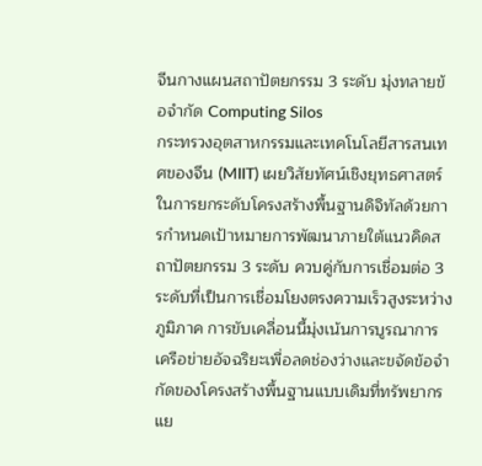จีนกางแผนสถาปัตยกรรม 3 ระดับ มุ่งทลายข้อจำกัด Computing Silos
กระทรวงอุตสาหกรรมและเทคโนโลยีสารสนเทศของจีน (MIIT) เผยวิสัยทัศน์เชิงยุทธศาสตร์ในการยกระดับโครงสร้างพื้นฐานดิจิทัลด้วยการกำหนดเป้าหมายการพัฒนาภายใต้แนวคิดสถาปัตยกรรม 3 ระดับ ควบคู่กับการเชื่อมต่อ 3 ระดับที่เป็นการเชื่อมโยงตรงความเร็วสูงระหว่างภูมิภาค การขับเคลื่อนนี้มุ่งเน้นการบูรณาการเครือข่ายอัจฉริยะเพื่อลดช่องว่างและขจัดข้อจำกัดของโครงสร้างพื้นฐานแบบเดิมที่ทรัพยากรแย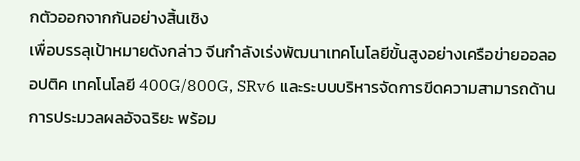กตัวออกจากกันอย่างสิ้นเชิง
เพื่อบรรลุเป้าหมายดังกล่าว จีนกำลังเร่งพัฒนาเทคโนโลยีขั้นสูงอย่างเครือข่ายออลออปติค เทคโนโลยี 400G/800G, SRv6 และระบบบริหารจัดการขีดความสามารถด้านการประมวลผลอัจฉริยะ พร้อม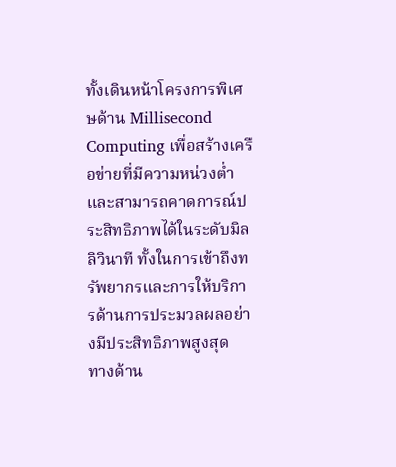ทั้งเดินหน้าโครงการพิเศษด้าน Millisecond Computing เพื่อสร้างเครือข่ายที่มีความหน่วงต่ำและสามารถคาดการณ์ประสิทธิภาพได้ในระดับมิลลิวินาที ทั้งในการเข้าถึงทรัพยากรและการให้บริการด้านการประมวลผลอย่างมีประสิทธิภาพสูงสุด
ทางด้าน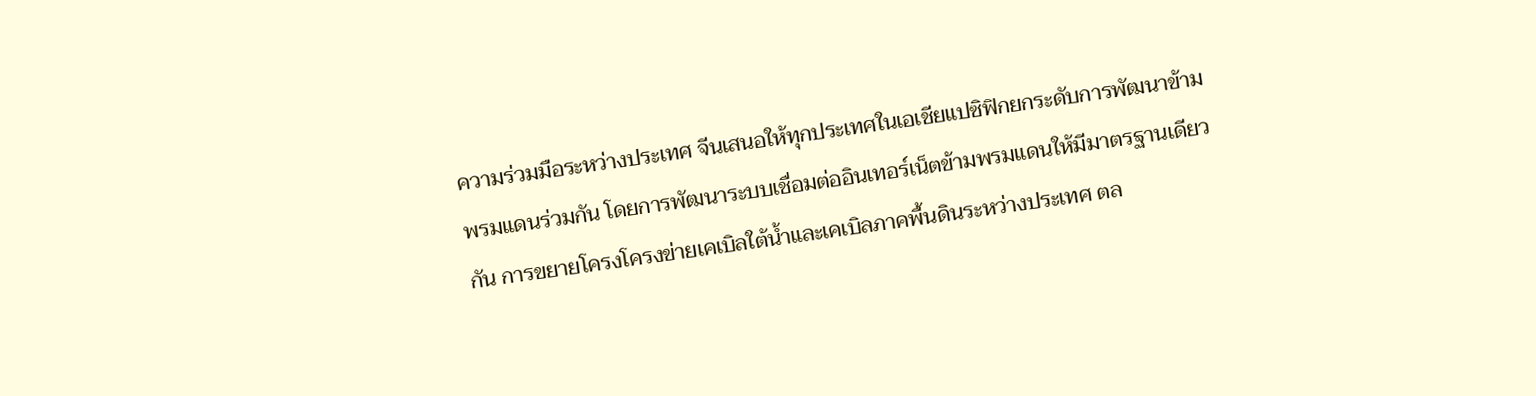ความร่วมมือระหว่างประเทศ จีนเสนอให้ทุกประเทศในเอเชียแปซิฟิกยกระดับการพัฒนาข้ามพรมแดนร่วมกัน โดยการพัฒนาระบบเชื่อมต่ออินเทอร์เน็ตข้ามพรมแดนให้มีมาตรฐานเดียวกัน การขยายโครงโครงข่ายเคเบิลใต้น้ำและเคเบิลภาคพื้นดินระหว่างประเทศ ตล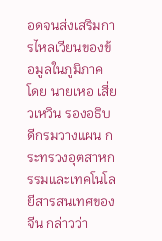อดจนส่งเสริมการไหลเวียนของข้อมูลในภูมิภาค โดย นายเหอ เสี่ยวเหวิน รองอธิบดีกรมวางแผน กระทรวงอุตสาหกรรมและเทคโนโลยีสารสนเทศของจีน กล่าวว่า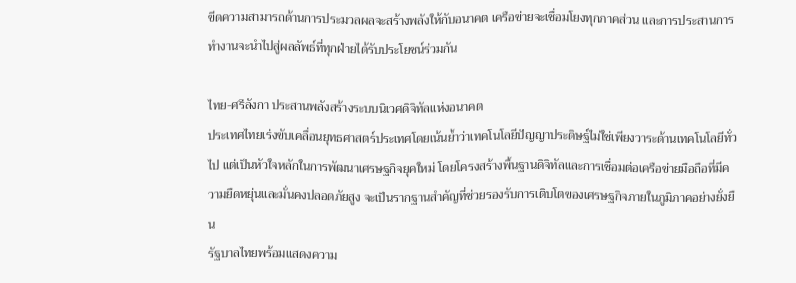ขีดความสามารถด้านการประมวลผลจะสร้างพลังให้กับอนาคต เครือข่ายจะเชื่อมโยงทุกภาคส่วน และการประสานการทำงานจะนำไปสู่ผลลัพธ์ที่ทุกฝ่ายได้รับประโยชน์ร่วมกัน

ไทย-ศรีลังกา ประสานพลังสร้างระบบนิเวศดิจิทัลแห่งอนาคต
ประเทศไทยเร่งขับเคลื่อนยุทธศาสตร์ประเทศโดยเน้นย้ำว่าเทคโนโลยีปัญญาประดิษฐ์ไม่ใช่เพียงวาระด้านเทคโนโลยีทั่วไป แต่เป็นหัวใจหลักในการพัฒนาเศรษฐกิจยุคใหม่ โดยโครงสร้างพื้นฐานดิจิทัลและการเชื่อมต่อเครือข่ายมือถือที่มีความยืดหยุ่นและมั่นคงปลอดภัยสูง จะเป็นรากฐานสำคัญที่ช่วยรองรับการเติบโตของเศรษฐกิจภายในภูมิภาคอย่างยั่งยืน
รัฐบาลไทยพร้อมแสดงความ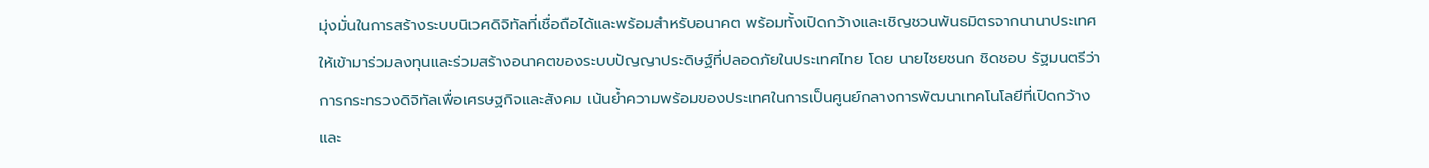มุ่งมั่นในการสร้างระบบนิเวศดิจิทัลที่เชื่อถือได้และพร้อมสำหรับอนาคต พร้อมทั้งเปิดกว้างและเชิญชวนพันธมิตรจากนานาประเทศให้เข้ามาร่วมลงทุนและร่วมสร้างอนาคตของระบบปัญญาประดิษฐ์ที่ปลอดภัยในประเทศไทย โดย นายไชยชนก ชิดชอบ รัฐมนตรีว่าการกระทรวงดิจิทัลเพื่อเศรษฐกิจและสังคม เน้นย้ำความพร้อมของประเทศในการเป็นศูนย์กลางการพัฒนาเทคโนโลยีที่เปิดกว้างและ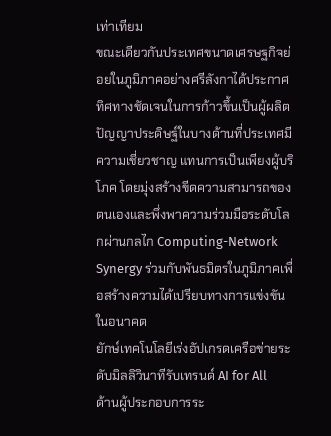เท่าเทียม
ขณะเดียวกันประเทศขนาดเศรษฐกิจย่อยในภูมิภาคอย่างศรีลังกาได้ประกาศทิศทางชัดเจนในการก้าวขึ้นเป็นผู้ผลิตปัญญาประดิษฐ์ในบางด้านที่ประเทศมีความเชี่ยวชาญ แทนการเป็นเพียงผู้บริโภค โดยมุ่งสร้างขีดความสามารถของตนเองและพึ่งพาความร่วมมือระดับโลกผ่านกลไก Computing-Network Synergy ร่วมกับพันธมิตรในภูมิภาคเพื่อสร้างความได้เปรียบทางการแข่งขันในอนาคต
ยักษ์เทคโนโลยีเร่งอัปเกรดเครือข่ายระดับมิลลิวินาทีรับเทรนด์ AI for All
ด้านผู้ประกอบการระ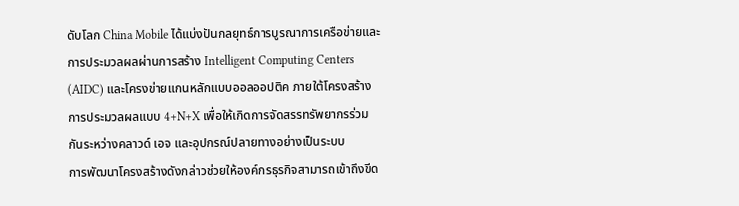ดับโลก China Mobile ได้แบ่งปันกลยุทธ์การบูรณาการเครือข่ายและการประมวลผลผ่านการสร้าง Intelligent Computing Centers (AIDC) และโครงข่ายแกนหลักแบบออลออปติค ภายใต้โครงสร้างการประมวลผลแบบ 4+N+X เพื่อให้เกิดการจัดสรรทรัพยากรร่วมกันระหว่างคลาวด์ เอจ และอุปกรณ์ปลายทางอย่างเป็นระบบ
การพัฒนาโครงสร้างดังกล่าวช่วยให้องค์กรธุรกิจสามารถเข้าถึงขีด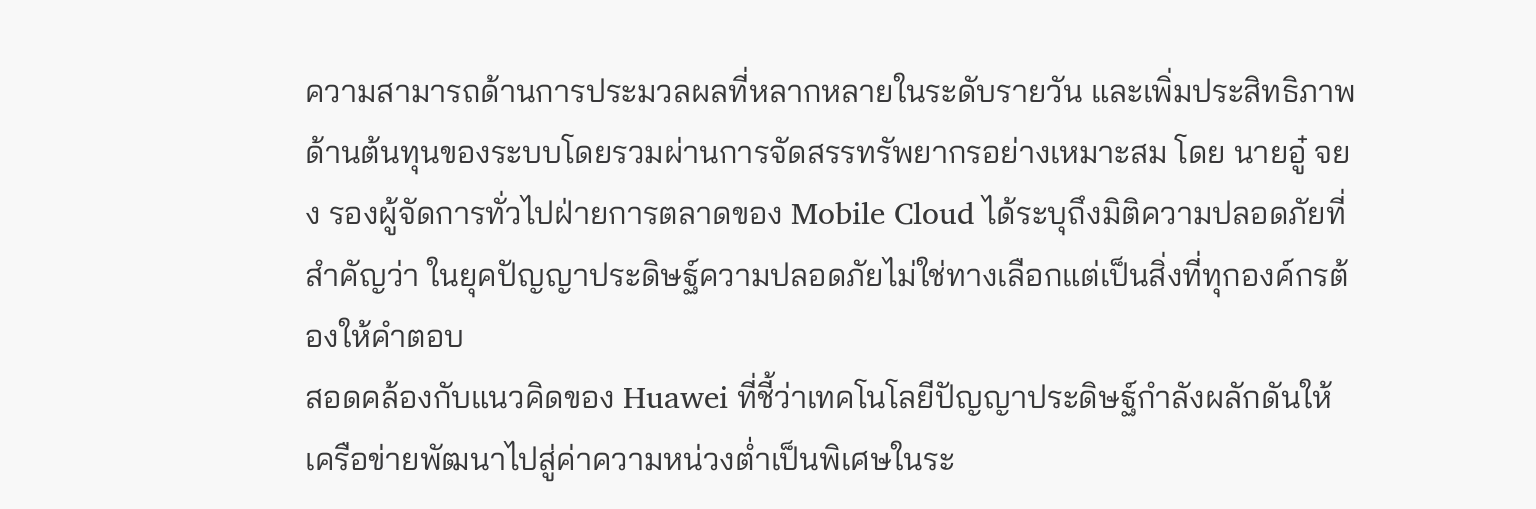ความสามารถด้านการประมวลผลที่หลากหลายในระดับรายวัน และเพิ่มประสิทธิภาพด้านต้นทุนของระบบโดยรวมผ่านการจัดสรรทรัพยากรอย่างเหมาะสม โดย นายอู๋ จยง รองผู้จัดการทั่วไปฝ่ายการตลาดของ Mobile Cloud ได้ระบุถึงมิติความปลอดภัยที่สำคัญว่า ในยุคปัญญาประดิษฐ์ความปลอดภัยไม่ใช่ทางเลือกแต่เป็นสิ่งที่ทุกองค์กรต้องให้คำตอบ
สอดคล้องกับแนวคิดของ Huawei ที่ชี้ว่าเทคโนโลยีปัญญาประดิษฐ์กำลังผลักดันให้เครือข่ายพัฒนาไปสู่ค่าความหน่วงต่ำเป็นพิเศษในระ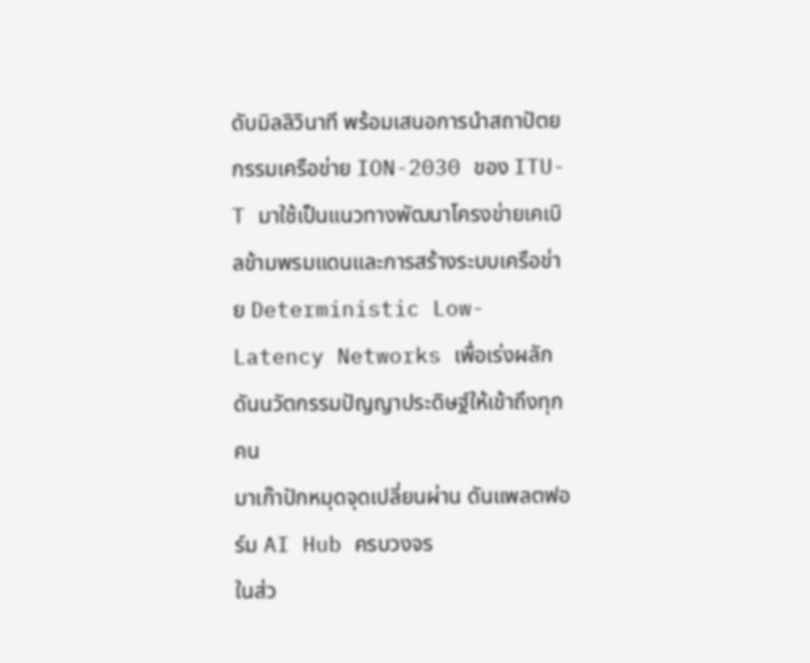ดับมิลลิวินาที พร้อมเสนอการนำสถาปัตยกรรมเครือข่าย ION-2030 ของ ITU-T มาใช้เป็นแนวทางพัฒนาโครงข่ายเคเบิลข้ามพรมแดนและการสร้างระบบเครือข่าย Deterministic Low-Latency Networks เพื่อเร่งผลักดันนวัตกรรมปัญญาประดิษฐ์ให้เข้าถึงทุกคน
มาเก๊าปักหมุดจุดเปลี่ยนผ่าน ดันแพลตฟอร์ม AI Hub ครบวงจร
ในส่ว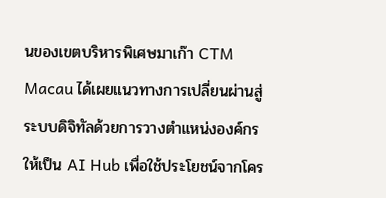นของเขตบริหารพิเศษมาเก๊า CTM Macau ได้เผยแนวทางการเปลี่ยนผ่านสู่ระบบดิจิทัลด้วยการวางตำแหน่งองค์กรให้เป็น AI Hub เพื่อใช้ประโยชน์จากโคร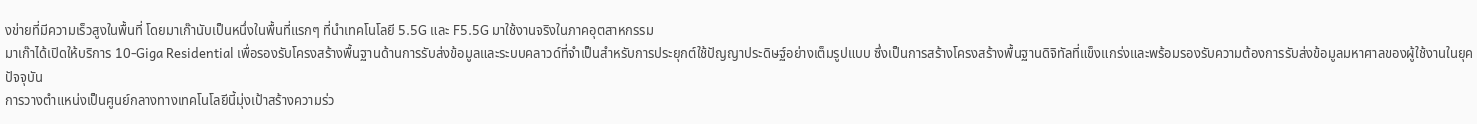งข่ายที่มีความเร็วสูงในพื้นที่ โดยมาเก๊านับเป็นหนึ่งในพื้นที่แรกๆ ที่นำเทคโนโลยี 5.5G และ F5.5G มาใช้งานจริงในภาคอุตสาหกรรม
มาเก๊าได้เปิดให้บริการ 10-Giga Residential เพื่อรองรับโครงสร้างพื้นฐานด้านการรับส่งข้อมูลและระบบคลาวด์ที่จำเป็นสำหรับการประยุกต์ใช้ปัญญาประดิษฐ์อย่างเต็มรูปแบบ ซึ่งเป็นการสร้างโครงสร้างพื้นฐานดิจิทัลที่แข็งแกร่งและพร้อมรองรับความต้องการรับส่งข้อมูลมหาศาลของผู้ใช้งานในยุคปัจจุบัน
การวางตำแหน่งเป็นศูนย์กลางทางเทคโนโลยีนี้มุ่งเป้าสร้างความร่ว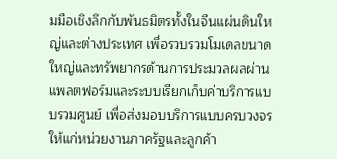มมือเชิงลึกกับพันธมิตรทั้งในจีนแผ่นดินใหญ่และต่างประเทศ เพื่อรวบรวมโมเดลขนาดใหญ่และทรัพยากรด้านการประมวลผลผ่านแพลตฟอร์มและระบบเรียกเก็บค่าบริการแบบรวมศูนย์ เพื่อส่งมอบบริการแบบครบวงจรให้แก่หน่วยงานภาครัฐและลูกค้า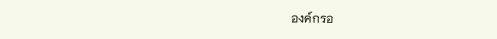องค์กรอ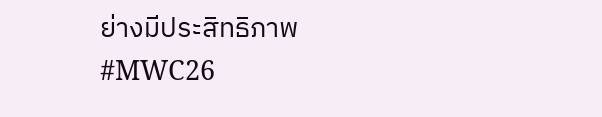ย่างมีประสิทธิภาพ
#MWC26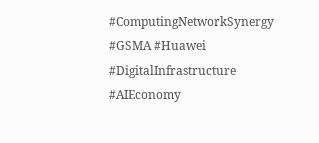#ComputingNetworkSynergy #GSMA #Huawei #DigitalInfrastructure #AIEconomy